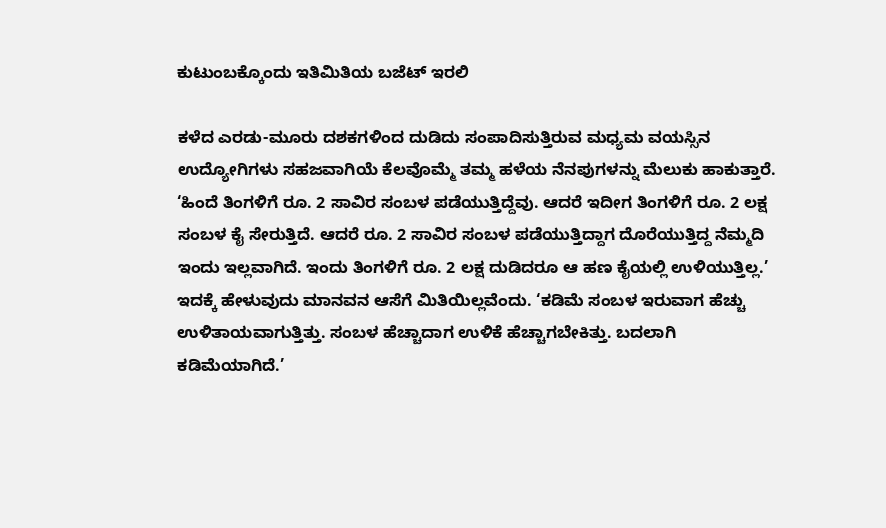ಕುಟುಂಬಕ್ಕೊಂದು ಇತಿಮಿತಿಯ ಬಜೆಟ್‌ ಇರಲಿ

ಕಳೆದ ಎರಡು-ಮೂರು ದಶಕಗಳಿಂದ ದುಡಿದು ಸಂಪಾದಿಸುತ್ತಿರುವ ಮಧ್ಯಮ ವಯಸ್ಸಿನ ಉದ್ಯೋಗಿಗಳು ಸಹಜವಾಗಿಯೆ ಕೆಲವೊಮ್ಮೆ ತಮ್ಮ ಹಳೆಯ ನೆನಪುಗಳನ್ನು ಮೆಲುಕು ಹಾಕುತ್ತಾರೆ. ‘ಹಿಂದೆ ತಿಂಗಳಿಗೆ ರೂ. 2 ಸಾವಿರ ಸಂಬಳ ಪಡೆಯುತ್ತಿದ್ದೆವು. ಆದರೆ ಇದೀಗ ತಿಂಗಳಿಗೆ ರೂ. 2 ಲಕ್ಷ ಸಂಬಳ ಕೈ ಸೇರುತ್ತಿದೆ. ಆದರೆ ರೂ. 2 ಸಾವಿರ ಸಂಬಳ ಪಡೆಯುತ್ತಿದ್ದಾಗ ದೊರೆಯುತ್ತಿದ್ದ ನೆಮ್ಮದಿ ಇಂದು ಇಲ್ಲವಾಗಿದೆ. ಇಂದು ತಿಂಗಳಿಗೆ ರೂ. 2 ಲಕ್ಷ ದುಡಿದರೂ ಆ ಹಣ ಕೈಯಲ್ಲಿ ಉಳಿಯುತ್ತಿಲ್ಲ.’ ಇದಕ್ಕೆ ಹೇಳುವುದು ಮಾನವನ ಆಸೆಗೆ ಮಿತಿಯಿಲ್ಲವೆಂದು. ‘ಕಡಿಮೆ ಸಂಬಳ ಇರುವಾಗ ಹೆಚ್ಚು ಉಳಿತಾಯವಾಗುತ್ತಿತ್ತು. ಸಂಬಳ ಹೆಚ್ಚಾದಾಗ ಉಳಿಕೆ ಹೆಚ್ಚಾಗಬೇಕಿತ್ತು. ಬದಲಾಗಿ ಕಡಿಮೆಯಾಗಿದೆ.’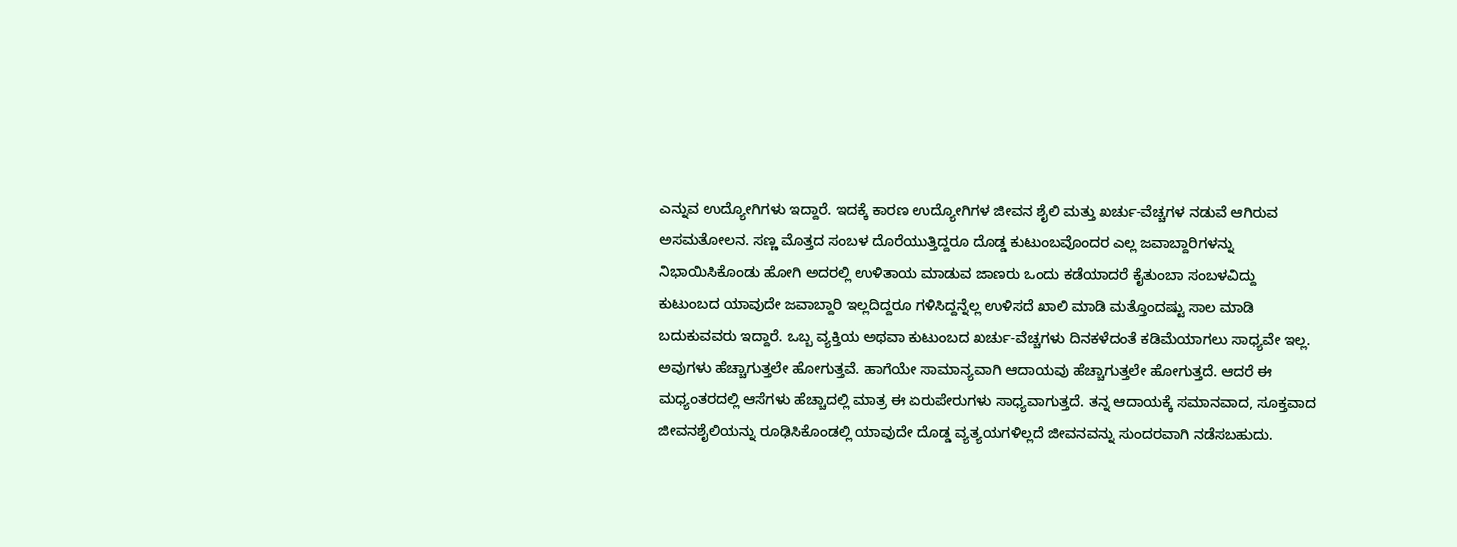ಎನ್ನುವ ಉದ್ಯೋಗಿಗಳು ಇದ್ದಾರೆ. ಇದಕ್ಕೆ ಕಾರಣ ಉದ್ಯೋಗಿಗಳ ಜೀವನ ಶೈಲಿ ಮತ್ತು ಖರ್ಚು-ವೆಚ್ಚಗಳ ನಡುವೆ ಆಗಿರುವ ಅಸಮತೋಲನ. ಸಣ್ಣ ಮೊತ್ತದ ಸಂಬಳ ದೊರೆಯುತ್ತಿದ್ದರೂ ದೊಡ್ಡ ಕುಟುಂಬವೊಂದರ ಎಲ್ಲ ಜವಾಬ್ದಾರಿಗಳನ್ನು ನಿಭಾಯಿಸಿಕೊಂಡು ಹೋಗಿ ಅದರಲ್ಲಿ ಉಳಿತಾಯ ಮಾಡುವ ಜಾಣರು ಒಂದು ಕಡೆಯಾದರೆ ಕೈತುಂಬಾ ಸಂಬಳವಿದ್ದು ಕುಟುಂಬದ ಯಾವುದೇ ಜವಾಬ್ದಾರಿ ಇಲ್ಲದಿದ್ದರೂ ಗಳಿಸಿದ್ದನ್ನೆಲ್ಲ ಉಳಿಸದೆ ಖಾಲಿ ಮಾಡಿ ಮತ್ತೊಂದಷ್ಟು ಸಾಲ ಮಾಡಿ ಬದುಕುವವರು ಇದ್ದಾರೆ. ಒಬ್ಬ ವ್ಯಕ್ತಿಯ ಅಥವಾ ಕುಟುಂಬದ ಖರ್ಚು-ವೆಚ್ಚಗಳು ದಿನಕಳೆದಂತೆ ಕಡಿಮೆಯಾಗಲು ಸಾಧ್ಯವೇ ಇಲ್ಲ. ಅವುಗಳು ಹೆಚ್ಚಾಗುತ್ತಲೇ ಹೋಗುತ್ತವೆ. ಹಾಗೆಯೇ ಸಾಮಾನ್ಯವಾಗಿ ಆದಾಯವು ಹೆಚ್ಚಾಗುತ್ತಲೇ ಹೋಗುತ್ತದೆ. ಆದರೆ ಈ ಮಧ್ಯಂತರದಲ್ಲಿ ಆಸೆಗಳು ಹೆಚ್ಚಾದಲ್ಲಿ ಮಾತ್ರ ಈ ಏರುಪೇರುಗಳು ಸಾಧ್ಯವಾಗುತ್ತದೆ. ತನ್ನ ಆದಾಯಕ್ಕೆ ಸಮಾನವಾದ, ಸೂಕ್ತವಾದ ಜೀವನಶೈಲಿಯನ್ನು ರೂಢಿಸಿಕೊಂಡಲ್ಲಿ ಯಾವುದೇ ದೊಡ್ಡ ವ್ಯತ್ಯಯಗಳಿಲ್ಲದೆ ಜೀವನವನ್ನು ಸುಂದರವಾಗಿ ನಡೆಸಬಹುದು.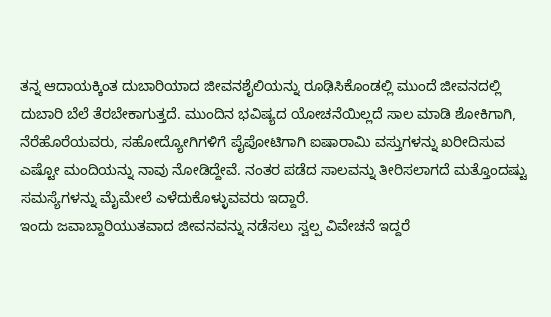ತನ್ನ ಆದಾಯಕ್ಕಿಂತ ದುಬಾರಿಯಾದ ಜೀವನಶೈಲಿಯನ್ನು ರೂಢಿಸಿಕೊಂಡಲ್ಲಿ ಮುಂದೆ ಜೀವನದಲ್ಲಿ ದುಬಾರಿ ಬೆಲೆ ತೆರಬೇಕಾಗುತ್ತದೆ. ಮುಂದಿನ ಭವಿಷ್ಯದ ಯೋಚನೆಯಿಲ್ಲದೆ ಸಾಲ ಮಾಡಿ ಶೋಕಿಗಾಗಿ, ನೆರೆಹೊರೆಯವರು, ಸಹೋದ್ಯೋಗಿಗಳಿಗೆ ಪೈಪೋಟಿಗಾಗಿ ಐಷಾರಾಮಿ ವಸ್ತುಗಳನ್ನು ಖರೀದಿಸುವ ಎಷ್ಟೋ ಮಂದಿಯನ್ನು ನಾವು ನೋಡಿದ್ದೇವೆ. ನಂತರ ಪಡೆದ ಸಾಲವನ್ನು ತೀರಿಸಲಾಗದೆ ಮತ್ತೊಂದಷ್ಟು ಸಮಸ್ಯೆಗಳನ್ನು ಮೈಮೇಲೆ ಎಳೆದುಕೊಳ್ಳುವವರು ಇದ್ದಾರೆ.
ಇಂದು ಜವಾಬ್ದಾರಿಯುತವಾದ ಜೀವನವನ್ನು ನಡೆಸಲು ಸ್ವಲ್ಪ ವಿವೇಚನೆ ಇದ್ದರೆ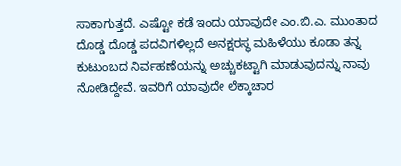ಸಾಕಾಗುತ್ತದೆ. ಎಷ್ಟೋ ಕಡೆ ಇಂದು ಯಾವುದೇ ಎಂ.ಬಿ.ಎ. ಮುಂತಾದ ದೊಡ್ಡ ದೊಡ್ಡ ಪದವಿಗಳಿಲ್ಲದೆ ಅನಕ್ಷರಸ್ಥ ಮಹಿಳೆಯು ಕೂಡಾ ತನ್ನ ಕುಟುಂಬದ ನಿರ್ವಹಣೆಯನ್ನು ಅಚ್ಚುಕಟ್ಟಾಗಿ ಮಾಡುವುದನ್ನು ನಾವು ನೋಡಿದ್ದೇವೆ. ಇವರಿಗೆ ಯಾವುದೇ ಲೆಕ್ಕಾಚಾರ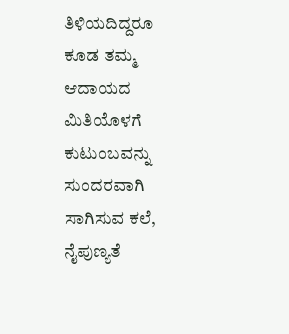ತಿಳಿಯದಿದ್ದರೂ ಕೂಡ ತಮ್ಮ ಆದಾಯದ ಮಿತಿಯೊಳಗೆ ಕುಟುಂಬವನ್ನು ಸುಂದರವಾಗಿ ಸಾಗಿಸುವ ಕಲೆ, ನೈಪುಣ್ಯತೆ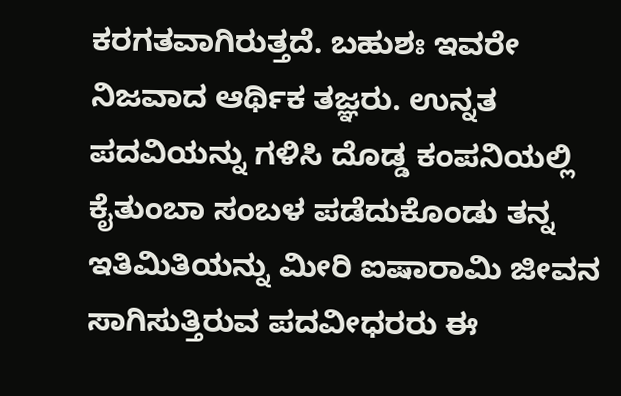ಕರಗತವಾಗಿರುತ್ತದೆ. ಬಹುಶಃ ಇವರೇ ನಿಜವಾದ ಆರ್ಥಿಕ ತಜ್ಞರು. ಉನ್ನತ ಪದವಿಯನ್ನು ಗಳಿಸಿ ದೊಡ್ಡ ಕಂಪನಿಯಲ್ಲಿ ಕೈತುಂಬಾ ಸಂಬಳ ಪಡೆದುಕೊಂಡು ತನ್ನ ಇತಿಮಿತಿಯನ್ನು ಮೀರಿ ಐಷಾರಾಮಿ ಜೀವನ ಸಾಗಿಸುತ್ತಿರುವ ಪದವೀಧರರು ಈ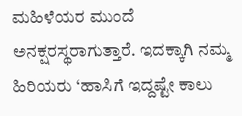ಮಹಿಳೆಯರ ಮುಂದೆ ಅನಕ್ಷರಸ್ಥರಾಗುತ್ತಾರೆ. ಇದಕ್ಕಾಗಿ ನಮ್ಮ ಹಿರಿಯರು ‘ಹಾಸಿಗೆ ಇದ್ದಷ್ಟೇ ಕಾಲು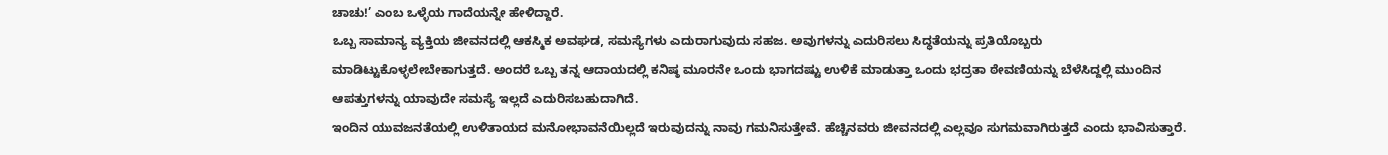ಚಾಚು!’ ಎಂಬ ಒಳ್ಳೆಯ ಗಾದೆಯನ್ನೇ ಹೇಳಿದ್ದಾರೆ.
ಒಬ್ಬ ಸಾಮಾನ್ಯ ವ್ಯಕ್ತಿಯ ಜೀವನದಲ್ಲಿ ಆಕಸ್ಮಿಕ ಅವಘಡ, ಸಮಸ್ಯೆಗಳು ಎದುರಾಗುವುದು ಸಹಜ. ಅವುಗಳನ್ನು ಎದುರಿಸಲು ಸಿದ್ಧತೆಯನ್ನು ಪ್ರತಿಯೊಬ್ಬರು ಮಾಡಿಟ್ಟುಕೊಳ್ಳಲೇಬೇಕಾಗುತ್ತದೆ. ಅಂದರೆ ಒಬ್ಬ ತನ್ನ ಆದಾಯದಲ್ಲಿ ಕನಿಷ್ಠ ಮೂರನೇ ಒಂದು ಭಾಗದಷ್ಟು ಉಳಿಕೆ ಮಾಡುತ್ತಾ ಒಂದು ಭದ್ರತಾ ಠೇವಣಿಯನ್ನು ಬೆಳೆಸಿದ್ದಲ್ಲಿ ಮುಂದಿನ ಆಪತ್ತುಗಳನ್ನು ಯಾವುದೇ ಸಮಸ್ಯೆ ಇಲ್ಲದೆ ಎದುರಿಸಬಹುದಾಗಿದೆ.
ಇಂದಿನ ಯುವಜನತೆಯಲ್ಲಿ ಉಳಿತಾಯದ ಮನೋಭಾವನೆಯಿಲ್ಲದೆ ಇರುವುದನ್ನು ನಾವು ಗಮನಿಸುತ್ತೇವೆ. ಹೆಚ್ಚಿನವರು ಜೀವನದಲ್ಲಿ ಎಲ್ಲವೂ ಸುಗಮವಾಗಿರುತ್ತದೆ ಎಂದು ಭಾವಿಸುತ್ತಾರೆ.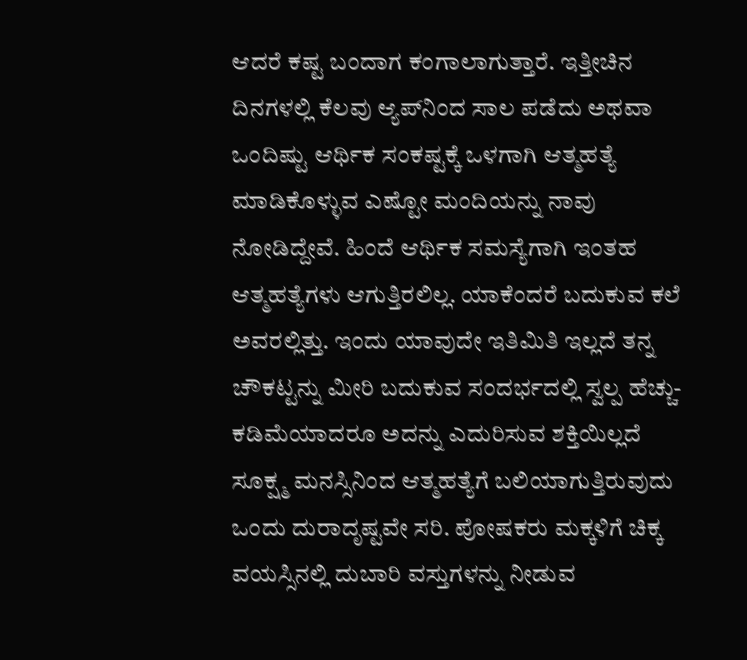ಆದರೆ ಕಷ್ಟ ಬಂದಾಗ ಕಂಗಾಲಾಗುತ್ತಾರೆ. ಇತ್ತೀಚಿನ ದಿನಗಳಲ್ಲಿ ಕೆಲವು ಆ್ಯಪ್‌ನಿಂದ ಸಾಲ ಪಡೆದು ಅಥವಾ ಒಂದಿಷ್ಟು ಆರ್ಥಿಕ ಸಂಕಷ್ಟಕ್ಕೆ ಒಳಗಾಗಿ ಆತ್ಮಹತ್ಯೆ ಮಾಡಿಕೊಳ್ಳುವ ಎಷ್ಟೋ ಮಂದಿಯನ್ನು ನಾವು ನೋಡಿದ್ದೇವೆ. ಹಿಂದೆ ಆರ್ಥಿಕ ಸಮಸ್ಯೆಗಾಗಿ ಇಂತಹ ಆತ್ಮಹತ್ಯೆಗಳು ಆಗುತ್ತಿರಲಿಲ್ಲ. ಯಾಕೆಂದರೆ ಬದುಕುವ ಕಲೆ ಅವರಲ್ಲಿತ್ತು. ಇಂದು ಯಾವುದೇ ಇತಿಮಿತಿ ಇಲ್ಲದೆ ತನ್ನ ಚೌಕಟ್ಟನ್ನು ಮೀರಿ ಬದುಕುವ ಸಂದರ್ಭದಲ್ಲಿ ಸ್ವಲ್ಪ ಹೆಚ್ಚು-ಕಡಿಮೆಯಾದರೂ ಅದನ್ನು ಎದುರಿಸುವ ಶಕ್ತಿಯಿಲ್ಲದೆ ಸೂಕ್ಷ್ಮ ಮನಸ್ಸಿನಿಂದ ಆತ್ಮಹತ್ಯೆಗೆ ಬಲಿಯಾಗುತ್ತಿರುವುದು ಒಂದು ದುರಾದೃಷ್ಟವೇ ಸರಿ. ಪೋಷಕರು ಮಕ್ಕಳಿಗೆ ಚಿಕ್ಕ ವಯಸ್ಸಿನಲ್ಲಿ ದುಬಾರಿ ವಸ್ತುಗಳನ್ನು ನೀಡುವ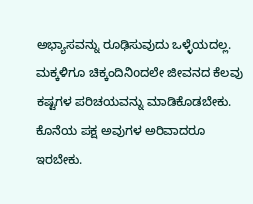ಅಭ್ಯಾಸವನ್ನು ರೂಢಿಸುವುದು ಒಳ್ಳೆಯದಲ್ಲ. ಮಕ್ಕಳಿಗೂ ಚಿಕ್ಕಂದಿನಿoದಲೇ ಜೀವನದ ಕೆಲವು ಕಷ್ಟಗಳ ಪರಿಚಯವನ್ನು ಮಾಡಿಕೊಡಬೇಕು. ಕೊನೆಯ ಪಕ್ಷ ಅವುಗಳ ಅರಿವಾದರೂ ಇರಬೇಕು.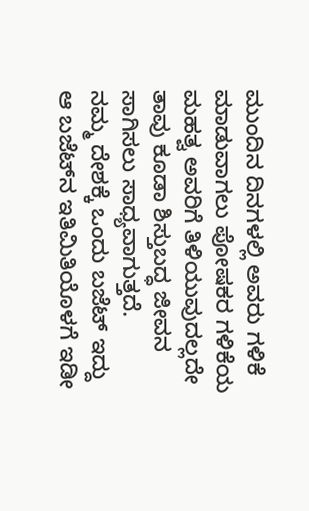ಮುಂದಿನ ದಿನಗಳಲ್ಲಿ ಅವರು ಗಳಿಕೆ ಮಾಡುವಾಗಲು ಪೋಷಕರ ಗಳಿಕೆಯ ಮಹತ್ವ ಅವರಿಗೆ ತಿಳಿಯುವುದಲ್ಲದೇ ತಾವು ಕೂಡಾ ಶಿಸ್ತುಬದ್ಧ ಜೀವನ ಸಾಗಿಸಲು ಸಾಧ್ಯವಾಗುತ್ತದೆ.
ನಮ್ಮ ದೇಶಕ್ಕೆ ಒಂದು ಬಜೆಟ್ ಇದ್ದು ಆ ಬಜೆಟ್‌ನ ಇತಿಮಿತಿಯೊಳಗೆ ಇಡೀ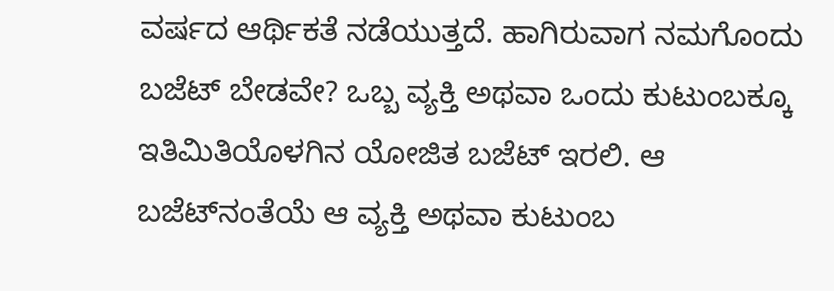ವರ್ಷದ ಆರ್ಥಿಕತೆ ನಡೆಯುತ್ತದೆ. ಹಾಗಿರುವಾಗ ನಮಗೊಂದು ಬಜೆಟ್ ಬೇಡವೇ? ಒಬ್ಬ ವ್ಯಕ್ತಿ ಅಥವಾ ಒಂದು ಕುಟುಂಬಕ್ಕೂ ಇತಿಮಿತಿಯೊಳಗಿನ ಯೋಜಿತ ಬಜೆಟ್ ಇರಲಿ. ಆ ಬಜೆಟ್‌ನಂತೆಯೆ ಆ ವ್ಯಕ್ತಿ ಅಥವಾ ಕುಟುಂಬ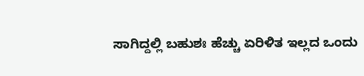ಸಾಗಿದ್ದಲ್ಲಿ ಬಹುಶಃ ಹೆಚ್ಚು ಏರಿಳಿತ ಇಲ್ಲದ ಒಂದು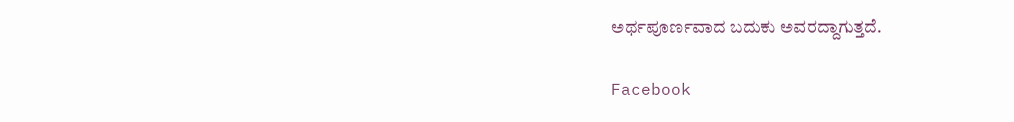ಅರ್ಥಪೂರ್ಣವಾದ ಬದುಕು ಅವರದ್ದಾಗುತ್ತದೆ.

Facebook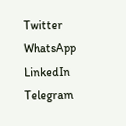Twitter
WhatsApp
LinkedIn
Telegram